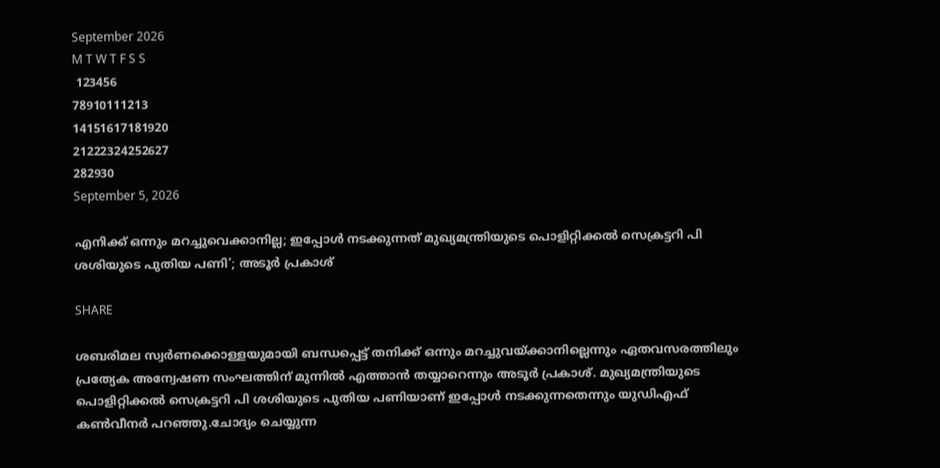September 2026
M T W T F S S
 123456
78910111213
14151617181920
21222324252627
282930
September 5, 2026

എനിക്ക് ഒന്നും മറച്ചുവെക്കാനില്ല; ഇപ്പോള്‍ നടക്കുന്നത് മുഖ്യമന്ത്രിയുടെ പൊളിറ്റിക്കല്‍ സെക്രട്ടറി പി ശശിയുടെ പുതിയ പണി’; അടൂര്‍ പ്രകാശ്

SHARE

ശബരിമല സ്വര്‍ണക്കൊള്ളയുമായി ബന്ധപ്പെട്ട് തനിക്ക് ഒന്നും മറച്ചുവയ്ക്കാനില്ലെന്നും ഏതവസരത്തിലും പ്രത്യേക അന്വേഷണ സംഘത്തിന് മുന്നില്‍ എത്താന്‍ തയ്യാറെന്നും അടൂര്‍ പ്രകാശ്. മുഖ്യമന്ത്രിയുടെ പൊളിറ്റിക്കല്‍ സെക്രട്ടറി പി ശശിയുടെ പുതിയ പണിയാണ് ഇപ്പോള്‍ നടക്കുന്നതെന്നും യുഡിഎഫ് കണ്‍വീനര്‍ പറഞ്ഞു.ചോദ്യം ചെയ്യുന്ന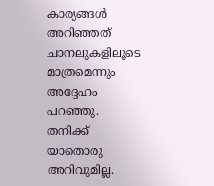കാര്യങ്ങള്‍ അറിഞ്ഞത് ചാനലുകളിലൂടെ മാത്രമെന്നും അദ്ദേഹം പറഞ്ഞു. തനിക്ക് യാതൊരു അറിവുമില്ല.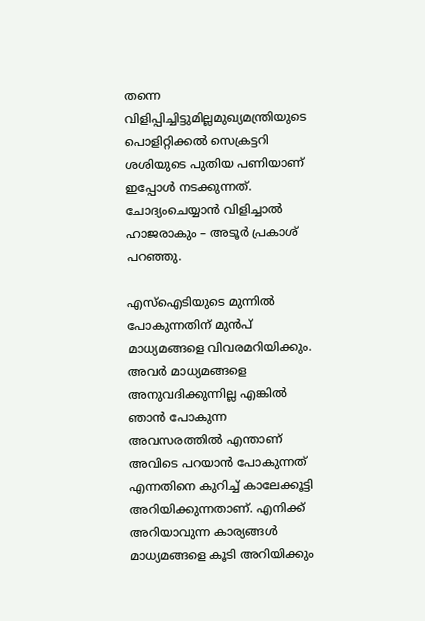തന്നെ വിളിപ്പിച്ചിട്ടുമില്ലമുഖ്യമന്ത്രിയുടെ പൊളിറ്റിക്കല്‍ സെക്രട്ടറി ശശിയുടെ പുതിയ പണിയാണ് ഇപ്പോള്‍ നടക്കുന്നത്. ചോദ്യംചെയ്യാന്‍ വിളിച്ചാല്‍ ഹാജരാകും – അടൂര്‍ പ്രകാശ് പറഞ്ഞു.

എസ്‌ഐടിയുടെ മുന്നില്‍ പോകുന്നതിന് മുന്‍പ് മാധ്യമങ്ങളെ വിവരമറിയിക്കും. അവര്‍ മാധ്യമങ്ങളെ അനുവദിക്കുന്നില്ല എങ്കില്‍ ഞാന്‍ പോകുന്ന അവസരത്തില്‍ എന്താണ് അവിടെ പറയാന്‍ പോകുന്നത് എന്നതിനെ കുറിച്ച് കാലേക്കൂട്ടി അറിയിക്കുന്നതാണ്. എനിക്ക് അറിയാവുന്ന കാര്യങ്ങള്‍ മാധ്യമങ്ങളെ കൂടി അറിയിക്കും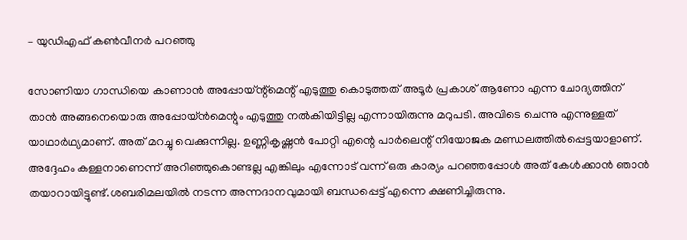– യുഡിഎഫ് കണ്‍വീനര്‍ പറഞ്ഞു

സോണിയാ ഗാന്ധിയെ കാണാന്‍ അപ്പോയ്ന്റ്‌മെന്റ് എടുത്തു കൊടുത്തത് അടൂര്‍ പ്രകാശ് ആണോ എന്ന ചോദ്യത്തിന് താന്‍ അങ്ങനെയൊരു അപ്പോയ്ന്‍മെന്റും എടുത്തു നല്‍കിയിട്ടില്ല എന്നായിരുന്നു മറുപടി. അവിടെ ചെന്നു എന്നുള്ളത് യാഥാര്‍ഥ്യമാണ്. അത് മറച്ചു വെക്കുന്നില്ല. ഉണ്ണികൃഷ്ണന്‍ പോറ്റി എന്റെ പാര്‍ലെന്റ് നിയോജക മണ്ഡലത്തില്‍പ്പെട്ടയാളാണ്. അദ്ദേഹം കള്ളനാണെന്ന് അറിഞ്ഞുകൊണ്ടല്ല എങ്കിലും എന്നോട് വന്ന് ഒരു കാര്യം പറഞ്ഞപ്പോള്‍ അത് കേള്‍ക്കാന്‍ ഞാന്‍ തയാറായിട്ടുണ്ട്.ശബരിമലയില്‍ നടന്ന അന്നദാനവുമായി ബന്ധപ്പെട്ട് എന്നെ ക്ഷണിച്ചിരുന്നു.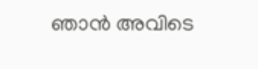ഞാന്‍ അവിടെ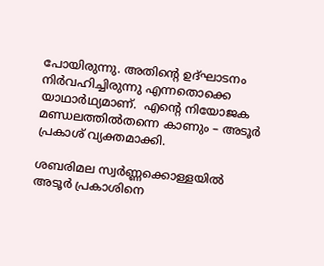പോയിരുന്നു. അതിന്റെ ഉദ്ഘാടനം നിര്‍വഹിച്ചിരുന്നു എന്നതൊക്കെ യാഥാര്‍ഥ്യമാണ്.  എന്റെ നിയോജക മണ്ഡലത്തില്‍തന്നെ കാണും – അടൂര്‍ പ്രകാശ് വ്യക്തമാക്കി.

ശബരിമല സ്വര്‍ണ്ണക്കൊള്ളയില്‍ അടൂര്‍ പ്രകാശിനെ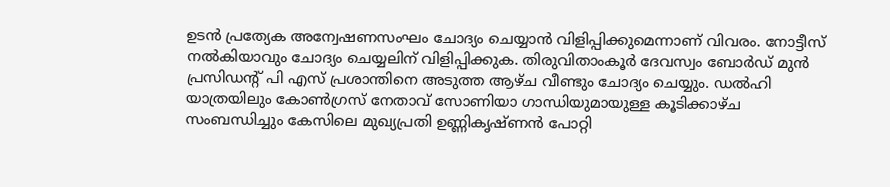ഉടന്‍ പ്രത്യേക അന്വേഷണസംഘം ചോദ്യം ചെയ്യാന്‍ വിളിപ്പിക്കുമെന്നാണ് വിവരം. നോട്ടീസ് നല്‍കിയാവും ചോദ്യം ചെയ്യലിന് വിളിപ്പിക്കുക. തിരുവിതാംകൂര്‍ ദേവസ്വം ബോര്‍ഡ് മുന്‍ പ്രസിഡന്റ് പി എസ് പ്രശാന്തിനെ അടുത്ത ആഴ്ച വീണ്ടും ചോദ്യം ചെയ്യും. ഡല്‍ഹി യാത്രയിലും കോണ്‍ഗ്രസ് നേതാവ് സോണിയാ ഗാന്ധിയുമായുള്ള കൂടിക്കാഴ്ച സംബന്ധിച്ചും കേസിലെ മുഖ്യപ്രതി ഉണ്ണികൃഷ്ണന്‍ പോറ്റി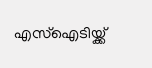എസ്‌ഐടിയ്ക്ക്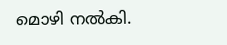മൊഴി നല്‍കി.